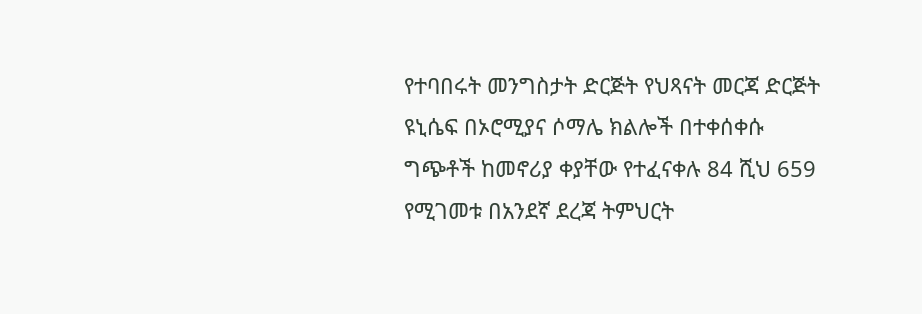የተባበሩት መንግስታት ድርጅት የህጻናት መርጃ ድርጅት ዩኒሴፍ በኦሮሚያና ሶማሌ ክልሎች በተቀሰቀሱ ግጭቶች ከመኖሪያ ቀያቸው የተፈናቀሉ 84 ሺህ 659 የሚገመቱ በአንደኛ ደረጃ ትምህርት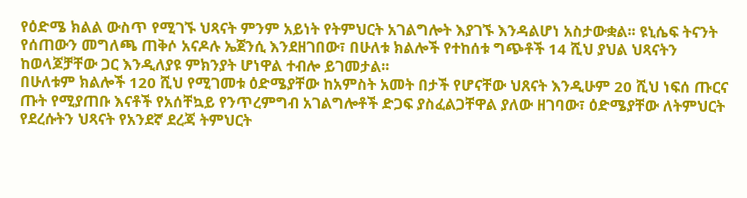የዕድሜ ክልል ውስጥ የሚገኙ ህጻናት ምንም አይነት የትምህርት አገልግሎት እያገኙ እንዳልሆነ አስታውቋል፡፡ ዩኒሴፍ ትናንት የሰጠውን መግለጫ ጠቅሶ አናዶሉ ኤጀንሲ እንደዘገበው፣ በሁለቱ ክልሎች የተከሰቱ ግጭቶች 14 ሺህ ያህል ህጻናትን ከወላጆቻቸው ጋር እንዲለያዩ ምክንያት ሆነዋል ተብሎ ይገመታል፡፡
በሁለቱም ክልሎች 120 ሺህ የሚገመቱ ዕድሜያቸው ከአምስት አመት በታች የሆናቸው ህጸናት እንዲሁም 20 ሺህ ነፍሰ ጡርና ጡት የሚያጠቡ እናቶች የአሰቸኳይ የንጥረምግብ አገልግሎቶች ድጋፍ ያስፈልጋቸዋል ያለው ዘገባው፣ ዕድሜያቸው ለትምህርት የደረሱትን ህጻናት የአንደኛ ደረጃ ትምህርት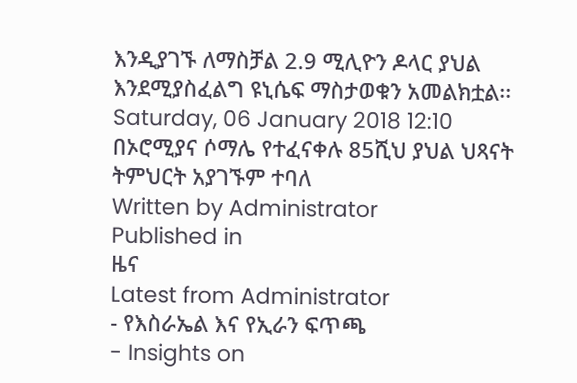እንዲያገኙ ለማስቻል 2.9 ሚሊዮን ዶላር ያህል እንደሚያስፈልግ ዩኒሴፍ ማስታወቁን አመልክቷል፡፡
Saturday, 06 January 2018 12:10
በኦሮሚያና ሶማሌ የተፈናቀሉ 85ሺህ ያህል ህጻናት ትምህርት አያገኙም ተባለ
Written by Administrator
Published in
ዜና
Latest from Administrator
- የእስራኤል እና የኢራን ፍጥጫ
- Insights on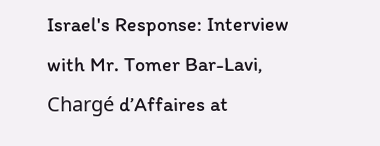Israel's Response: Interview with Mr. Tomer Bar-Lavi, Chargé d’Affaires at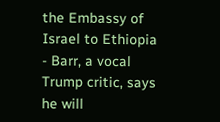the Embassy of Israel to Ethiopia
- Barr, a vocal Trump critic, says he will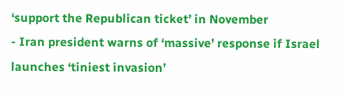‘support the Republican ticket’ in November
- Iran president warns of ‘massive’ response if Israel launches ‘tiniest invasion’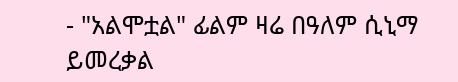- "አልሞቷል" ፊልም ዛሬ በዓለም ሲኒማ ይመረቃል